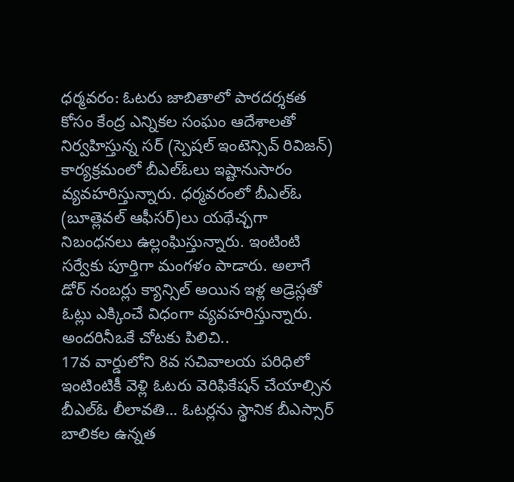ధర్మవరం: ఓటరు జాబితాలో పారదర్శకత కోసం కేంద్ర ఎన్నికల సంఘం ఆదేశాలతో నిర్వహిస్తున్న సర్ (స్పెషల్ ఇంటెన్సివ్ రివిజన్) కార్యక్రమంలో బీఎల్ఓలు ఇష్టానుసారం వ్యవహరిస్తున్నారు. ధర్మవరంలో బీఎల్ఓ (బూత్లెవల్ ఆఫీసర్)లు యథేచ్ఛగా నిబంధనలు ఉల్లంఘిస్తున్నారు. ఇంటింటి సర్వేకు పూర్తిగా మంగళం పాడారు. అలాగే డోర్ నంబర్లు క్యాన్సిల్ అయిన ఇళ్ల అడ్రెస్లతో ఓట్లు ఎక్కించే విధంగా వ్యవహరిస్తున్నారు.
అందరినీఒకే చోటకు పిలిచి..
17వ వార్డులోని 8వ సచివాలయ పరిధిలో ఇంటింటికీ వెళ్లి ఓటరు వెరిఫికేషన్ చేయాల్సిన బీఎల్ఓ లీలావతి... ఓటర్లను స్థానిక బీఎస్సార్ బాలికల ఉన్నత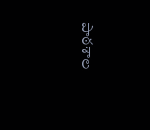పాఠశాల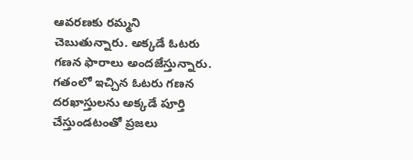ఆవరణకు రమ్మని చెబుతున్నారు. అక్కడే ఓటరు గణన ఫారాలు అందజేస్తున్నారు. గతంలో ఇచ్చిన ఓటరు గణన దరఖాస్తులను అక్కడే పూర్తి చేస్తుండటంతో ప్రజలు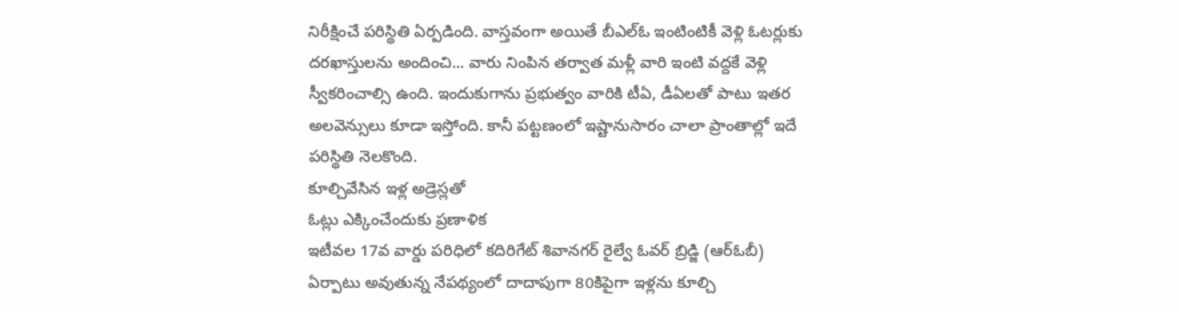నిరీక్షించే పరిస్థితి ఏర్పడింది. వాస్తవంగా అయితే బీఎల్ఓ ఇంటింటికీ వెళ్లి ఓటర్లుకు దరఖాస్తులను అందించి... వారు నింపిన తర్వాత మళ్లీ వారి ఇంటి వద్దకే వెళ్లి స్వీకరించాల్సి ఉంది. ఇందుకుగాను ప్రభుత్వం వారికి టీఏ, డీఏలతో పాటు ఇతర అలవెన్సులు కూడా ఇస్తోంది. కానీ పట్టణంలో ఇష్టానుసారం చాలా ప్రాంతాల్లో ఇదే పరిస్థితి నెలకొంది.
కూల్చివేసిన ఇళ్ల అడ్రెస్లతో
ఓట్లు ఎక్కించేందుకు ప్రణాళిక
ఇటీవల 17వ వార్డు పరిధిలో కదిరిగేట్ శివానగర్ రైల్వే ఓవర్ బ్రిడ్జి (ఆర్ఓబీ) ఏర్పాటు అవుతున్న నేపథ్యంలో దాదాపుగా 80కిపైగా ఇళ్లను కూల్చి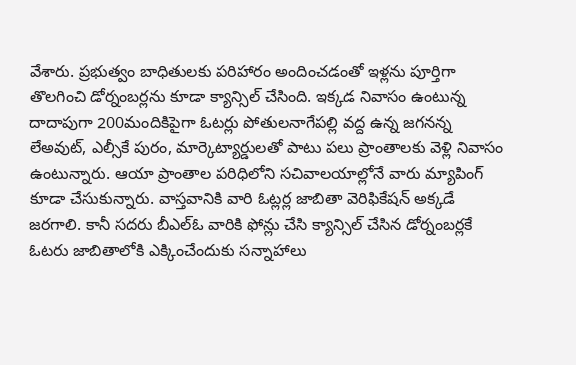వేశారు. ప్రభుత్వం బాధితులకు పరిహారం అందించడంతో ఇళ్లను పూర్తిగా తొలగించి డోర్నంబర్లను కూడా క్యాన్సిల్ చేసింది. ఇక్కడ నివాసం ఉంటున్న దాదాపుగా 200మందికిపైగా ఓటర్లు పోతులనాగేపల్లి వద్ద ఉన్న జగనన్న లేఅవుట్, ఎల్సీకే పురం, మార్కెట్యార్డులతో పాటు పలు ప్రాంతాలకు వెళ్లి నివాసం ఉంటున్నారు. ఆయా ప్రాంతాల పరిధిలోని సచివాలయాల్లోనే వారు మ్యాపింగ్ కూడా చేసుకున్నారు. వాస్తవానికి వారి ఓట్లర్ల జాబితా వెరిఫికేషన్ అక్కడే జరగాలి. కానీ సదరు బీఎల్ఓ వారికి ఫోన్లు చేసి క్యాన్సిల్ చేసిన డోర్నంబర్లకే ఓటరు జాబితాలోకి ఎక్కించేందుకు సన్నాహాలు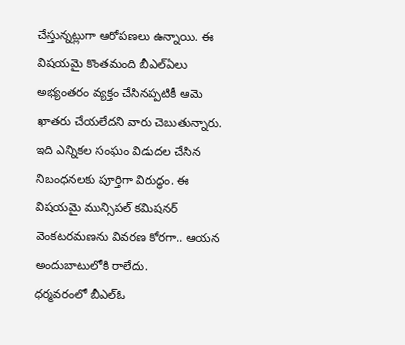చేస్తున్నట్లుగా ఆరోపణలు ఉన్నాయి. ఈ విషయమై కొంతమంది బీఎల్ఏలు అభ్యంతరం వ్యక్తం చేసినప్పటికీ ఆమె ఖాతరు చేయలేదని వారు చెబుతున్నారు. ఇది ఎన్నికల సంఘం విడుదల చేసిన నిబంధనలకు పూర్తిగా విరుద్ధం. ఈ విషయమై మున్సిపల్ కమిషనర్ వెంకటరమణను వివరణ కోరగా.. ఆయన అందుబాటులోకి రాలేదు.
ధర్మవరంలో బీఎల్ఓ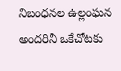నిబంధనల ఉల్లంఘన
అందరినీ ఒకేచోటకు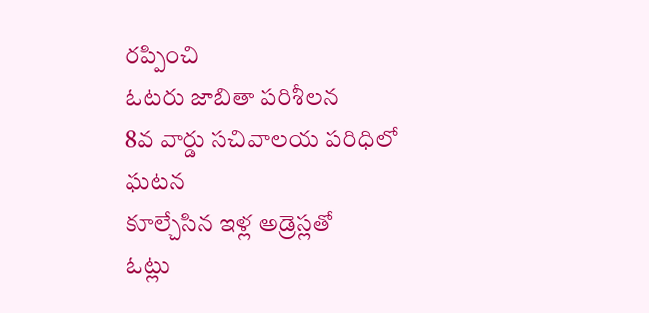రప్పించి
ఓటరు జాబితా పరిశీలన
8వ వార్డు సచివాలయ పరిధిలో
ఘటన
కూల్చేసిన ఇళ్ల అడ్రెస్లతో
ఓట్లు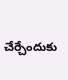చేర్చేందుకు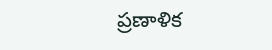ప్రణాళిక